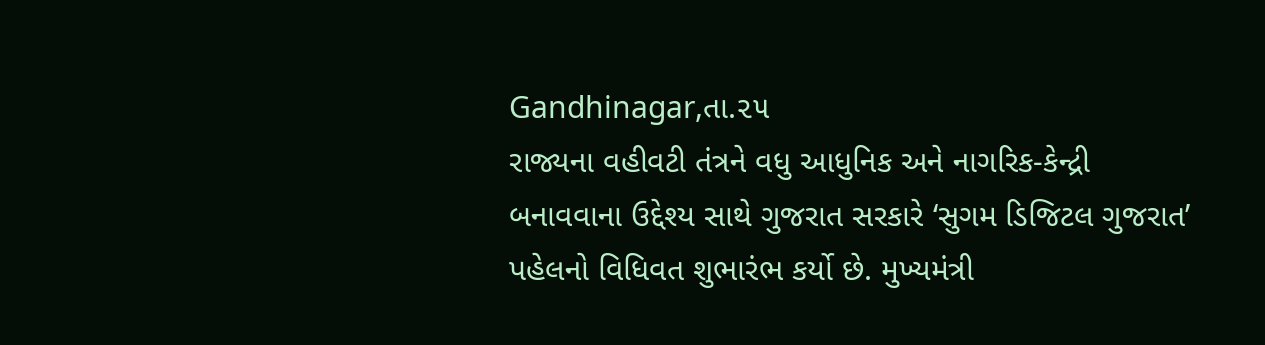Gandhinagar,તા.૨૫
રાજ્યના વહીવટી તંત્રને વધુ આધુનિક અને નાગરિક-કેન્દ્રી બનાવવાના ઉદ્દેશ્ય સાથે ગુજરાત સરકારે ‘સુગમ ડિજિટલ ગુજરાત’ પહેલનો વિધિવત શુભારંભ કર્યો છે. મુખ્યમંત્રી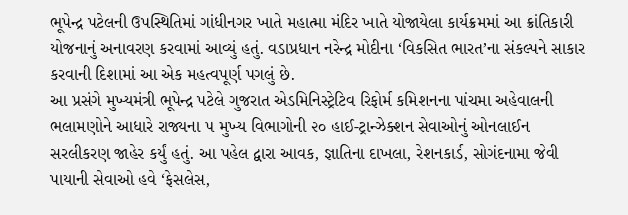ભૂપેન્દ્ર પટેલની ઉપસ્થિતિમાં ગાંધીનગર ખાતે મહાત્મા મંદિર ખાતે યોજાયેલા કાર્યક્રમમાં આ ક્રાંતિકારી યોજનાનું અનાવરણ કરવામાં આવ્યું હતું. વડાપ્રધાન નરેન્દ્ર મોદીના ‘વિકસિત ભારત’ના સંકલ્પને સાકાર કરવાની દિશામાં આ એક મહત્વપૂર્ણ પગલું છે.
આ પ્રસંગે મુખ્યમંત્રી ભૂપેન્દ્ર પટેલે ગુજરાત એડમિનિસ્ટ્રેટિવ રિફોર્મ કમિશનના પાંચમા અહેવાલની ભલામણોને આધારે રાજ્યના ૫ મુખ્ય વિભાગોની ૨૦ હાઈ-ટ્રાન્ઝેક્શન સેવાઓનું ઓનલાઈન સરલીકરણ જાહેર કર્યું હતું. આ પહેલ દ્વારા આવક, જ્ઞાતિના દાખલા, રેશનકાર્ડ, સોગંદનામા જેવી પાયાની સેવાઓ હવે ‘ફેસલેસ,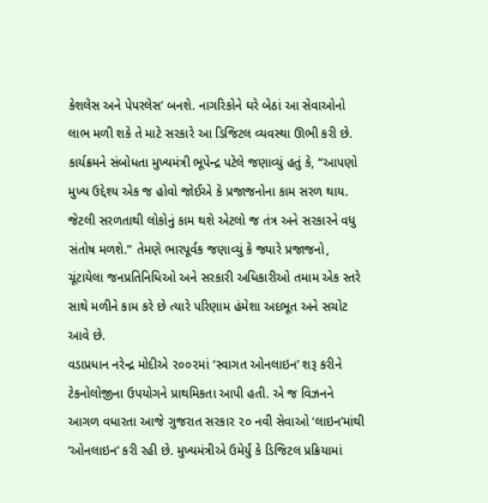કેશલેસ અને પેપરલેસ’ બનશે. નાગરિકોને ઘરે બેઠાં આ સેવાઓનો લાભ મળી શકે તે માટે સરકારે આ ડિજિટલ વ્યવસ્થા ઊભી કરી છે.
કાર્યક્રમને સંબોધતા મુખ્યમંત્રી ભૂપેન્દ્ર પટેલે જણાવ્યું હતું કે, “આપણો મુખ્ય ઉદ્દેશ્ય એક જ હોવો જોઈએ કે પ્રજાજનોના કામ સરળ થાય. જેટલી સરળતાથી લોકોનું કામ થશે એટલો જ તંત્ર અને સરકારને વધુ સંતોષ મળશે.” તેમણે ભારપૂર્વક જણાવ્યું કે જ્યારે પ્રજાજનો, ચૂંટાયેલા જનપ્રતિનિધિઓ અને સરકારી અધિકારીઓ તમામ એક સ્તરે સાથે મળીને કામ કરે છે ત્યારે પરિણામ હંમેશા અદભૂત અને સચોટ આવે છે.
વડાપ્રધાન નરેન્દ્ર મોદીએ ૨૦૦૨માં ‘સ્વાગત ઓનલાઇન’ શરૂ કરીને ટેકનોલોજીના ઉપયોગને પ્રાથમિકતા આપી હતી. એ જ વિઝનને આગળ વધારતા આજે ગુજરાત સરકાર ૨૦ નવી સેવાઓ ‘લાઇન’માંથી ‘ઓનલાઇન’ કરી રહી છે. મુખ્યમંત્રીએ ઉમેર્યું કે ડિજિટલ પ્રક્રિયામાં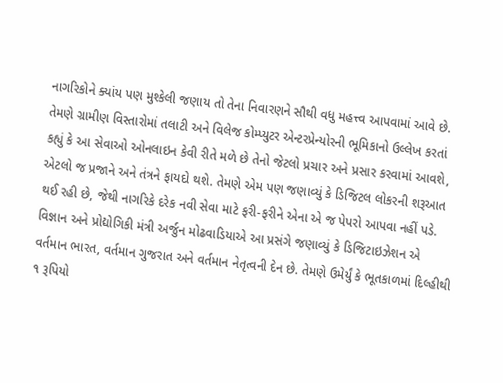નાગરિકોને ક્યાંય પણ મુશ્કેલી જણાય તો તેના નિવારણને સૌથી વધુ મહત્ત્વ આપવામાં આવે છે.
તેમણે ગ્રામીણ વિસ્તારોમાં તલાટી અને વિલેજ કોમ્પ્યુટર એન્ટરપ્રેન્યોરની ભૂમિકાનો ઉલ્લેખ કરતાં કહ્યું કે આ સેવાઓ ઓનલાઇન કેવી રીતે મળે છે તેનો જેટલો પ્રચાર અને પ્રસાર કરવામાં આવશે, એટલો જ પ્રજાને અને તંત્રને ફાયદો થશે. તેમણે એમ પણ જણાવ્યું કે ડિજિટલ લોકરની શરૂઆત થઈ રહી છે, જેથી નાગરિકે દરેક નવી સેવા માટે ફરી-ફરીને એના એ જ પેપરો આપવા નહીં પડે.
વિજ્ઞાન અને પ્રોદ્યોગિકી મંત્રી અર્જુન મોઢવાડિયાએ આ પ્રસંગે જણાવ્યું કે ડિજિટાઇઝેશન એ વર્તમાન ભારત, વર્તમાન ગુજરાત અને વર્તમાન નેતૃત્વની દેન છે. તેમણે ઉમેર્યું કે ભૂતકાળમાં દિલ્હીથી ૧ રૂપિયો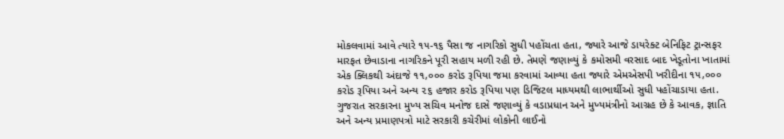મોકલવામાં આવે ત્યારે ૧૫-૧૬ પૈસા જ નાગરિકો સુધી પહોંચતા હતા, જ્યારે આજે ડાયરેક્ટ બેનિફિટ ટ્રાન્સફર મારફત છેવાડાના નાગરિકને પૂરી સહાય મળી રહી છે. તેમણે જણાવ્યું કે કમોસમી વરસાદ બાદ ખેડૂતોના ખાતામાં એક ક્લિકથી અંદાજે ૧૧,૦૦૦ કરોડ રૂપિયા જમા કરવામાં આવ્યા હતા જ્યારે એમએસપી ખરીદીના ૧૫,૦૦૦ કરોડ રૂપિયા અને અન્ય ૨૬ હજાર કરોડ રૂપિયા પણ ડિજિટલ માધ્યમથી લાભાર્થીઓ સુધી પહોંચાડાયા હતા.
ગુજરાત સરકારના મુખ્ય સચિવ મનોજ દાસે જણાવ્યું કે વડાપ્રધાન અને મુખ્યમંત્રીનો આગ્રહ છે કે આવક, જ્ઞાતિ અને અન્ય પ્રમાણપત્રો માટે સરકારી કચેરીમાં લોકોની લાઈનો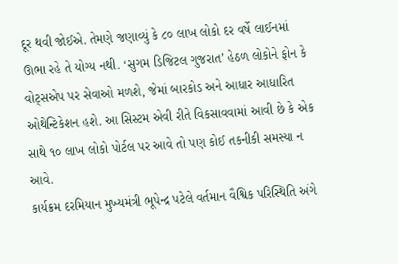દૂર થવી જોઈએ. તેમણે જણાવ્યું કે ૮૦ લાખ લોકો દર વર્ષે લાઈનમાં ઊભા રહે તે યોગ્ય નથી. ‘સુગમ ડિજિટલ ગુજરાત’ હેઠળ લોકોને ફોન કે વોટ્સએપ પર સેવાઓ મળશે, જેમાં બારકોડ અને આધાર આધારિત ઓથેન્ટિકેશન હશે. આ સિસ્ટમ એવી રીતે વિકસાવવામાં આવી છે કે એક સાથે ૧૦ લાખ લોકો પોર્ટલ પર આવે તો પણ કોઈ તકનીકી સમસ્યા ન આવે.
કાર્યક્રમ દરમિયાન મુખ્યમંત્રી ભૂપેન્દ્ર પટેલે વર્તમાન વૈશ્વિક પરિસ્થિતિ અંગે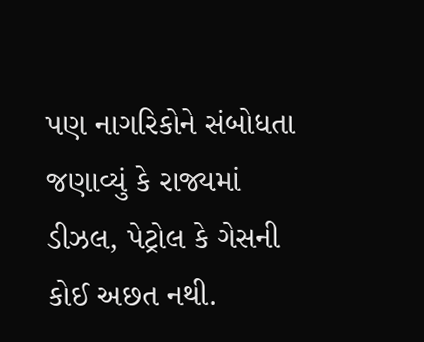પણ નાગરિકોને સંબોધતા જણાવ્યું કે રાજ્યમાં ડીઝલ, પેટ્રોલ કે ગેસની કોઈ અછત નથી.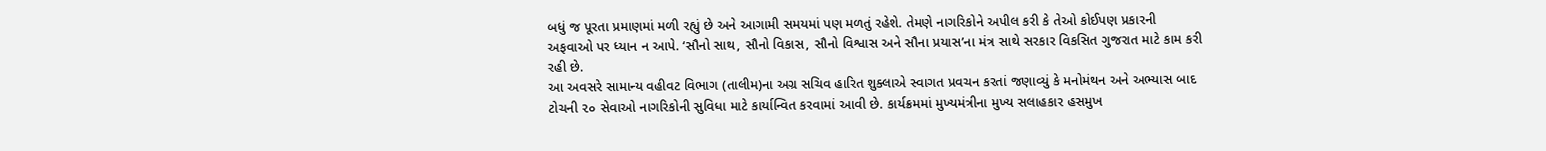બધું જ પૂરતા પ્રમાણમાં મળી રહ્યું છે અને આગામી સમયમાં પણ મળતું રહેશે. તેમણે નાગરિકોને અપીલ કરી કે તેઓ કોઈપણ પ્રકારની અફવાઓ પર ધ્યાન ન આપે. ‘સૌનો સાથ, સૌનો વિકાસ, સૌનો વિશ્વાસ અને સૌના પ્રયાસ’ના મંત્ર સાથે સરકાર વિકસિત ગુજરાત માટે કામ કરી રહી છે.
આ અવસરે સામાન્ય વહીવટ વિભાગ (તાલીમ)ના અગ્ર સચિવ હારિત શુક્લાએ સ્વાગત પ્રવચન કરતાં જણાવ્યું કે મનોમંથન અને અભ્યાસ બાદ ટોચની ૨૦ સેવાઓ નાગરિકોની સુવિધા માટે કાર્યાન્વિત કરવામાં આવી છે. કાર્યક્રમમાં મુખ્યમંત્રીના મુખ્ય સલાહકાર હસમુખ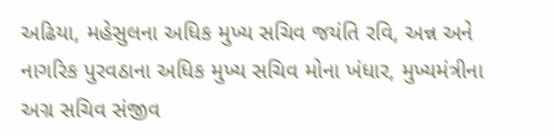અઢિયા, મહેસુલના અધિક મુખ્ય સચિવ જયંતિ રવિ, અન્ન અને નાગરિક પુરવઠાના અધિક મુખ્ય સચિવ મોના ખંધાર, મુખ્યમંત્રીના અગ્ર સચિવ સંજીવ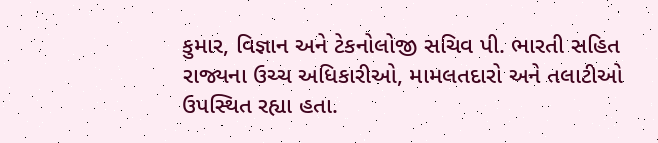કુમાર, વિજ્ઞાન અને ટેકનોલોજી સચિવ પી. ભારતી સહિત રાજ્યના ઉચ્ચ અધિકારીઓ, મામલતદારો અને તલાટીઓ ઉપસ્થિત રહ્યા હતા.